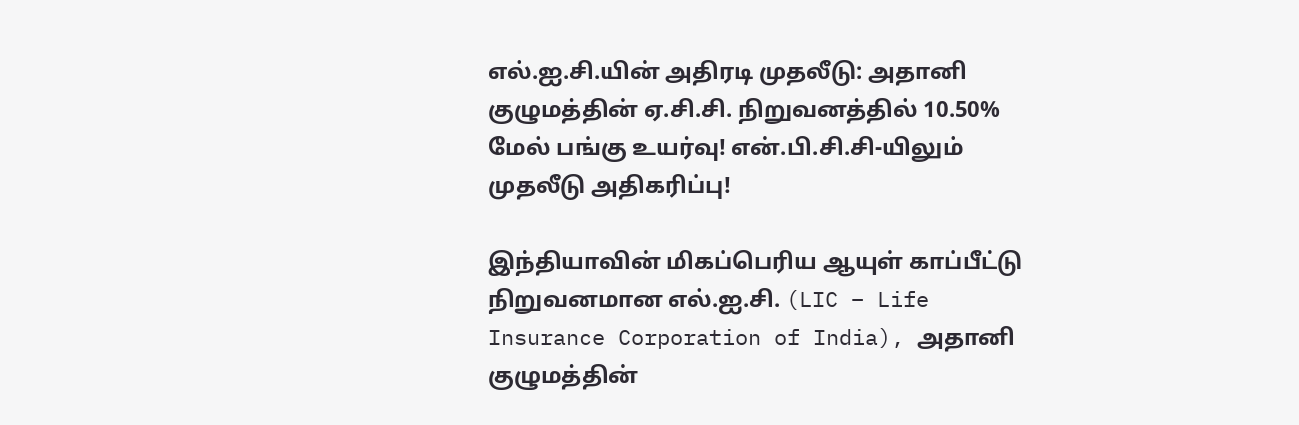எல்.ஐ.சி.யின் அதிரடி முதலீடு: அதானி குழுமத்தின் ஏ.சி.சி. நிறுவனத்தில் 10.50% மேல் பங்கு உயர்வு! என்.பி.சி.சி-யிலும் முதலீடு அதிகரிப்பு!

இந்தியாவின் மிகப்பெரிய ஆயுள் காப்பீட்டு நிறுவனமான எல்.ஐ.சி. (LIC – Life Insurance Corporation of India), அதானி குழுமத்தின்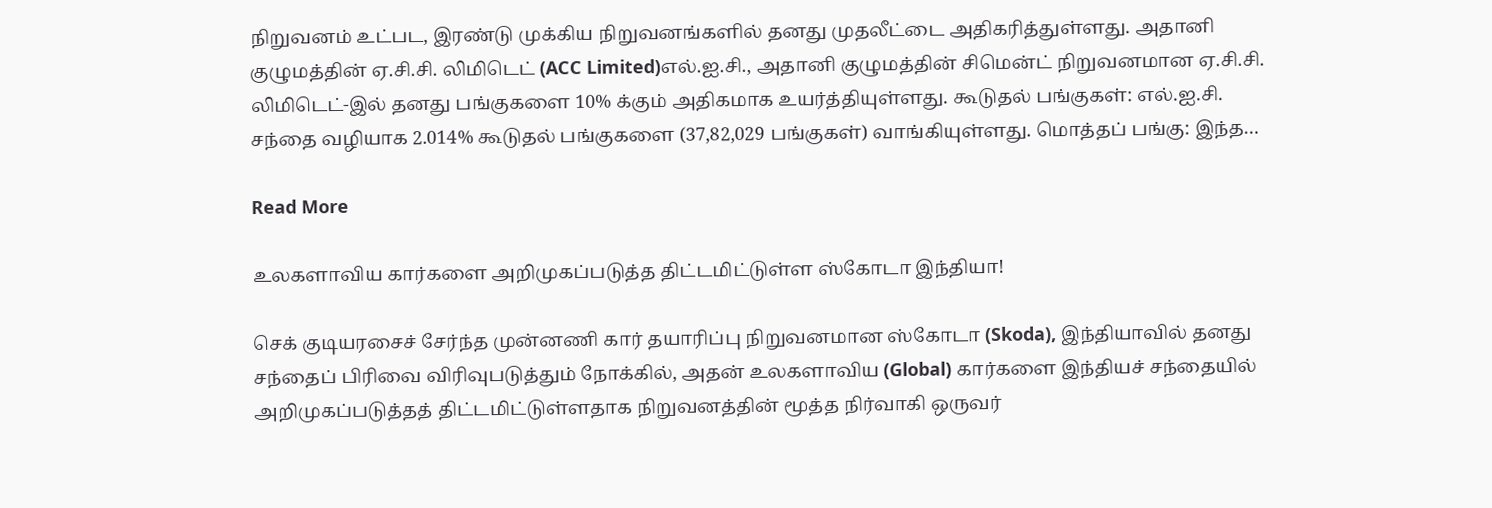நிறுவனம் உட்பட, இரண்டு முக்கிய நிறுவனங்களில் தனது முதலீட்டை அதிகரித்துள்ளது. அதானி குழுமத்தின் ஏ.சி.சி. லிமிடெட் (ACC Limited)எல்.ஐ.சி., அதானி குழுமத்தின் சிமென்ட் நிறுவனமான ஏ.சி.சி. லிமிடெட்-இல் தனது பங்குகளை 10% க்கும் அதிகமாக உயர்த்தியுள்ளது. கூடுதல் பங்குகள்: எல்.ஐ.சி. சந்தை வழியாக 2.014% கூடுதல் பங்குகளை (37,82,029 பங்குகள்) வாங்கியுள்ளது. மொத்தப் பங்கு: இந்த…

Read More

உலகளாவிய கார்களை அறிமுகப்படுத்த திட்டமிட்டுள்ள ஸ்கோடா இந்தியா!

செக் குடியரசைச் சேர்ந்த முன்னணி கார் தயாரிப்பு நிறுவனமான ஸ்கோடா (Skoda), இந்தியாவில் தனது சந்தைப் பிரிவை விரிவுபடுத்தும் நோக்கில், அதன் உலகளாவிய (Global) கார்களை இந்தியச் சந்தையில் அறிமுகப்படுத்தத் திட்டமிட்டுள்ளதாக நிறுவனத்தின் மூத்த நிர்வாகி ஒருவர்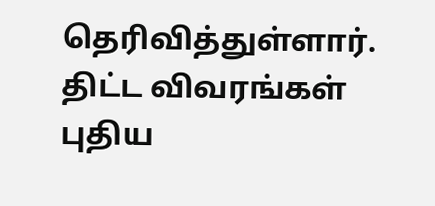தெரிவித்துள்ளார். திட்ட விவரங்கள் புதிய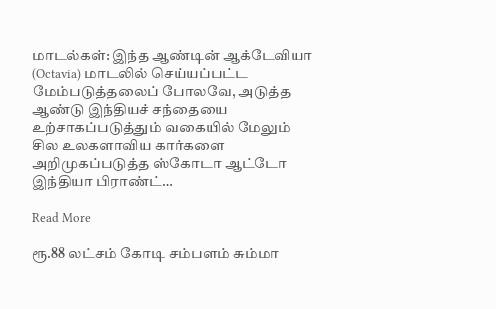மாடல்கள்: இந்த ஆண்டின் ஆக்டேவியா (Octavia) மாடலில் செய்யப்பட்ட மேம்படுத்தலைப் போலவே, அடுத்த ஆண்டு இந்தியச் சந்தையை உற்சாகப்படுத்தும் வகையில் மேலும் சில உலகளாவிய கார்களை அறிமுகப்படுத்த ஸ்கோடா ஆட்டோ இந்தியா பிராண்ட்…

Read More

ரூ.88 லட்சம் கோடி சம்பளம் சும்மா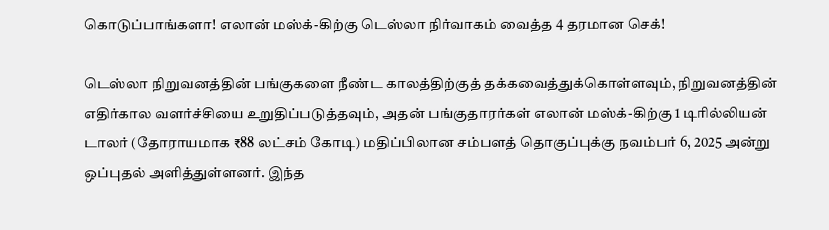கொடுப்பாங்களா! எலான் மஸ்க்-கிற்கு டெஸ்லா நிர்வாகம் வைத்த 4 தரமான செக்!

டெஸ்லா நிறுவனத்தின் பங்குகளை நீண்ட காலத்திற்குத் தக்கவைத்துக்கொள்ளவும், நிறுவனத்தின் எதிர்கால வளர்ச்சியை உறுதிப்படுத்தவும், அதன் பங்குதாரர்கள் எலான் மஸ்க்-கிற்கு 1 டிரில்லியன் டாலர் (தோராயமாக ₹88 லட்சம் கோடி) மதிப்பிலான சம்பளத் தொகுப்புக்கு நவம்பர் 6, 2025 அன்று ஒப்புதல் அளித்துள்ளனர். இந்த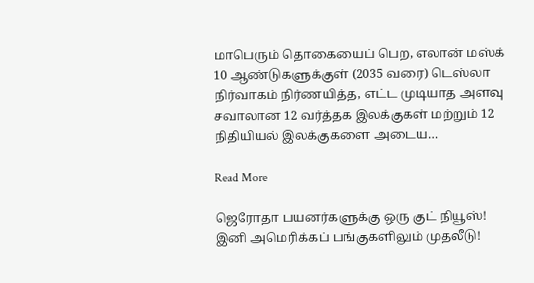மாபெரும் தொகையைப் பெற, எலான் மஸ்க் 10 ஆண்டுகளுக்குள் (2035 வரை) டெஸ்லா நிர்வாகம் நிர்ணயித்த, எட்ட முடியாத அளவு சவாலான 12 வர்த்தக இலக்குகள் மற்றும் 12 நிதியியல் இலக்குகளை அடைய…

Read More

ஜெரோதா பயனர்களுக்கு ஒரு குட் நியூஸ்! இனி அமெரிக்கப் பங்குகளிலும் முதலீடு!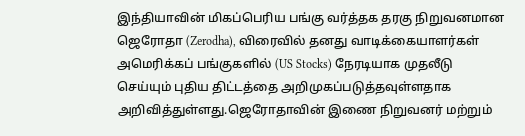இந்தியாவின் மிகப்பெரிய பங்கு வர்த்தக தரகு நிறுவனமான ஜெரோதா (Zerodha), விரைவில் தனது வாடிக்கையாளர்கள் அமெரிக்கப் பங்குகளில் (US Stocks) நேரடியாக முதலீடு செய்யும் புதிய திட்டத்தை அறிமுகப்படுத்தவுள்ளதாக அறிவித்துள்ளது.ஜெரோதாவின் இணை நிறுவனர் மற்றும்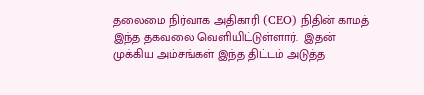தலைமை நிர்வாக அதிகாரி (CEO) நிதின் காமத் இந்த தகவலை வெளியிட்டுள்ளார்.  இதன் முக்கிய அம்சங்கள் இந்த திட்டம் அடுத்த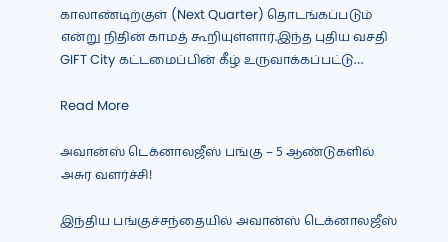காலாண்டிற்குள் (Next Quarter) தொடங்கப்படும் என்று நிதின் காமத் கூறியுள்ளார்.இந்த புதிய வசதி GIFT City கட்டமைப்பின் கீழ் உருவாக்கப்பட்டு…

Read More

அவான்ஸ் டெக்னாலஜீஸ் பங்கு – 5 ஆண்டுகளில் அசுர வளர்ச்சி!

இந்திய பங்குச்சந்தையில் அவான்ஸ் டெக்னாலஜீஸ்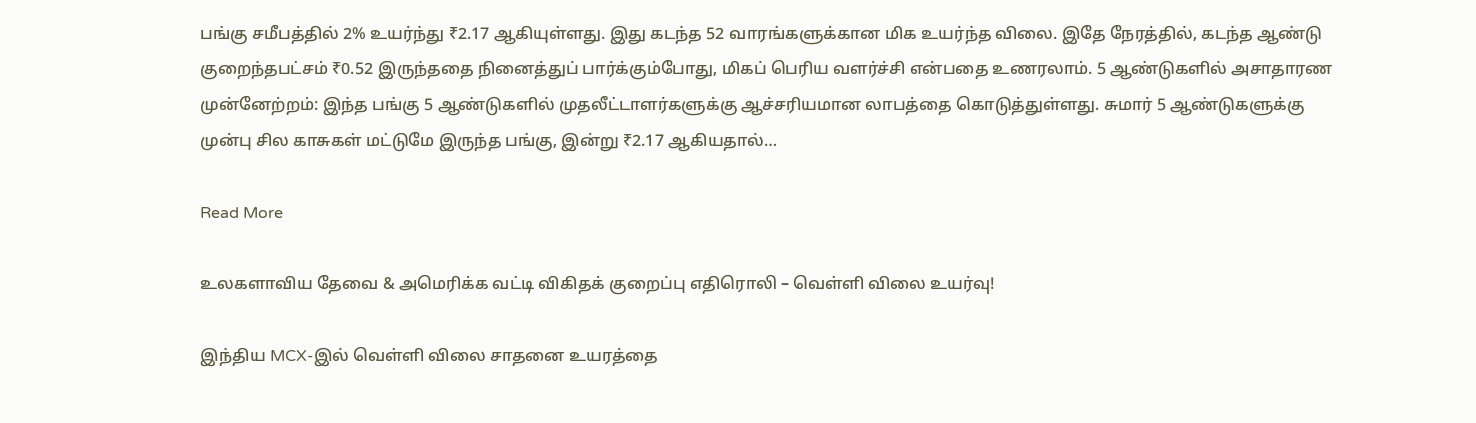பங்கு சமீபத்தில் 2% உயர்ந்து ₹2.17 ஆகியுள்ளது. இது கடந்த 52 வாரங்களுக்கான மிக உயர்ந்த விலை. இதே நேரத்தில், கடந்த ஆண்டு குறைந்தபட்சம் ₹0.52 இருந்ததை நினைத்துப் பார்க்கும்போது, மிகப் பெரிய வளர்ச்சி என்பதை உணரலாம். 5 ஆண்டுகளில் அசாதாரண முன்னேற்றம்: இந்த பங்கு 5 ஆண்டுகளில் முதலீட்டாளர்களுக்கு ஆச்சரியமான லாபத்தை கொடுத்துள்ளது. சுமார் 5 ஆண்டுகளுக்கு முன்பு சில காசுகள் மட்டுமே இருந்த பங்கு, இன்று ₹2.17 ஆகியதால்…

Read More

உலகளாவிய தேவை & அமெரிக்க வட்டி விகிதக் குறைப்பு எதிரொலி – வெள்ளி விலை உயர்வு!

இந்திய MCX-இல் வெள்ளி விலை சாதனை உயரத்தை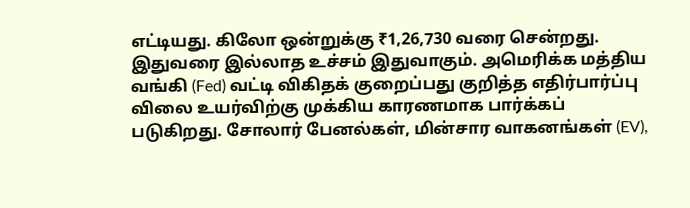எட்டியது. கிலோ ஒன்றுக்கு ₹1,26,730 வரை சென்றது. இதுவரை இல்லாத உச்சம் இதுவாகும். அமெரிக்க மத்திய வங்கி (Fed) வட்டி விகிதக் குறைப்பது குறித்த எதிர்பார்ப்பு விலை உயர்விற்கு முக்கிய காரணமாக பார்க்கப் படுகிறது. சோலார் பேனல்கள், மின்சார வாகனங்கள் (EV),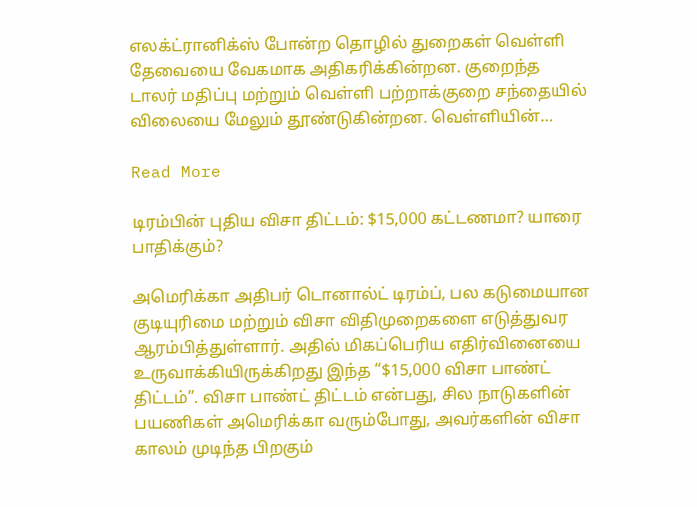எலக்ட்ரானிக்ஸ் போன்ற தொழில் துறைகள் வெள்ளி தேவையை வேகமாக அதிகரிக்கின்றன. குறைந்த டாலர் மதிப்பு மற்றும் வெள்ளி பற்றாக்குறை சந்தையில் விலையை மேலும் தூண்டுகின்றன. வெள்ளியின்…

Read More

டிரம்பின் புதிய விசா திட்டம்: $15,000 கட்டணமா? யாரை பாதிக்கும்?

அமெரிக்கா அதிபர் டொனால்ட் டிரம்ப், பல கடுமையான குடியுரிமை மற்றும் விசா விதிமுறைகளை எடுத்துவர ஆரம்பித்துள்ளார். அதில் மிகப்பெரிய எதிர்வினையை உருவாக்கியிருக்கிறது இந்த “$15,000 விசா பாண்ட் திட்டம்”. விசா பாண்ட் திட்டம் என்பது, சில நாடுகளின் பயணிகள் அமெரிக்கா வரும்போது, அவர்களின் விசா காலம் முடிந்த பிறகும்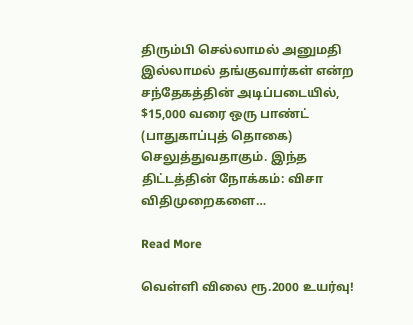திரும்பி செல்லாமல் அனுமதி இல்லாமல் தங்குவார்கள் என்ற சந்தேகத்தின் அடிப்படையில், $15,000 வரை ஒரு பாண்ட் (பாதுகாப்புத் தொகை) செலுத்துவதாகும். இந்த திட்டத்தின் நோக்கம்: விசா விதிமுறைகளை…

Read More

வெள்ளி விலை ரூ.2000 உயர்வு!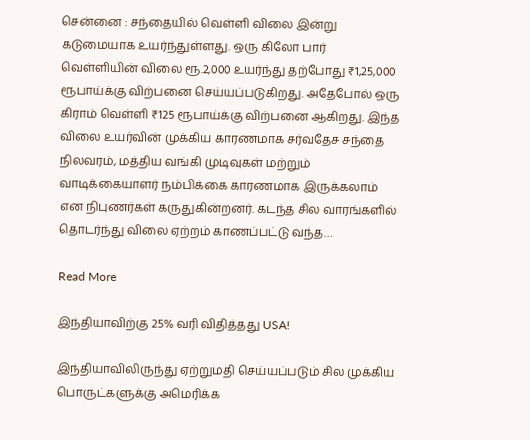சென்னை : சந்தையில் வெள்ளி விலை இன்று கடுமையாக உயர்ந்துள்ளது. ஒரு கிலோ பார் வெள்ளியின் விலை ரூ.2,000 உயர்ந்து தற்போது ₹1,25,000 ரூபாய்க்கு விற்பனை செய்யப்படுகிறது. அதேபோல் ஒரு கிராம் வெள்ளி ₹125 ரூபாய்க்கு விற்பனை ஆகிறது. இந்த விலை உயர்வின் முக்கிய காரணமாக சர்வதேச சந்தை நிலவரம், மத்திய வங்கி முடிவுகள் மற்றும் வாடிக்கையாளர் நம்பிக்கை காரணமாக இருக்கலாம் என நிபுணர்கள் கருதுகின்றனர். கடந்த சில வாரங்களில் தொடர்ந்து விலை ஏற்றம் காணப்பட்டு வந்த…

Read More

இந்தியாவிற்கு 25% வரி விதித்தது USA!

இந்தியாவிலிருந்து ஏற்றுமதி செய்யப்படும் சில முக்கிய பொருட்களுக்கு அமெரிக்க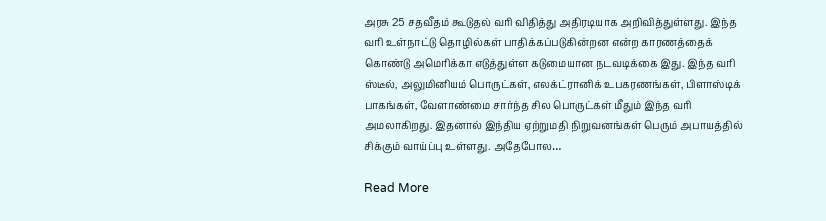அரசு 25 சதவீதம் கூடுதல் வரி விதித்து அதிரடியாக அறிவித்துள்ளது. இந்த வரி உள்நாட்டு தொழில்கள் பாதிக்கப்படுகின்றன என்ற காரணத்தைக் கொண்டு அமெரிக்கா எடுத்துள்ள கடுமையான நடவடிக்கை இது. இந்த வரி ஸ்டீல், அலுமினியம் பொருட்கள், எலக்ட்ரானிக் உபகரணங்கள், பிளாஸ்டிக் பாகங்கள், வேளாண்மை சார்ந்த சில பொருட்கள் மீதும் இந்த வரி அமலாகிறது. இதனால் இந்திய ஏற்றுமதி நிறுவனங்கள் பெரும் அபாயத்தில் சிக்கும் வாய்ப்பு உள்ளது. அதேபோல…

Read More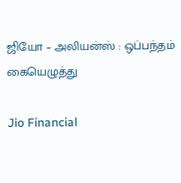ஜியோ – அலியன்ஸ் : ஒப்பந்தம் கையெழுத்து

Jio Financial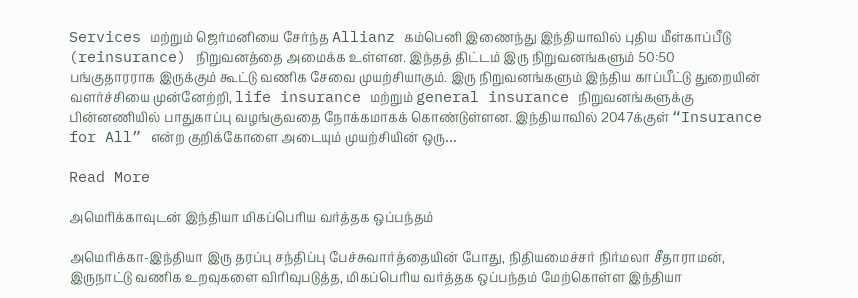Services மற்றும் ஜெர்மனியை சேர்ந்த Allianz கம்பெனி இணைந்து இந்தியாவில் புதிய மீள்காப்பீடு (reinsurance) நிறுவனத்தை அமைக்க உள்ளன. இந்தத் திட்டம் இரு நிறுவனங்களும் 50:50 பங்குதாரராக இருக்கும் கூட்டு வணிக சேவை முயற்சியாகும். இரு நிறுவனங்களும் இந்திய காப்பீட்டு துறையின் வளர்ச்சியை முன்னேற்றி, life insurance மற்றும் general insurance நிறுவனங்களுக்கு பின்னணியில் பாதுகாப்பு வழங்குவதை நோக்கமாகக் கொண்டுள்ளன. இந்தியாவில் 2047க்குள் “Insurance for All” என்ற குறிக்கோளை அடையும் முயற்சியின் ஒரு…

Read More

அமெரிக்காவுடன் இந்தியா மிகப்பெரிய வர்த்தக ஒப்பந்தம்

அமெரிக்கா-இந்தியா இரு தரப்பு சந்திப்பு பேச்சுவார்த்தையின் போது, நிதியமைச்சர் நிர்மலா சீதாராமன், இருநாட்டு வணிக உறவுகளை விரிவுபடுத்த, மிகப்பெரிய வர்த்தக ஒப்பந்தம் மேற்கொள்ள இந்தியா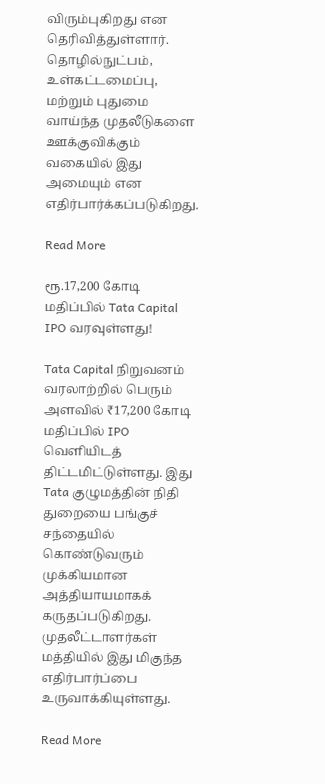விரும்புகிறது என தெரிவித்துள்ளார். தொழில்நுட்பம், உள்கட்டமைப்பு, மற்றும் புதுமை வாய்ந்த முதலீடுகளை ஊக்குவிக்கும் வகையில் இது அமையும் என எதிர்பார்க்கப்படுகிறது.

Read More

ரூ.17,200 கோடி மதிப்பில் Tata Capital IPO வரவுள்ளது!

Tata Capital நிறுவனம் வரலாற்றில் பெரும் அளவில் ₹17,200 கோடி மதிப்பில் IPO வெளியிடத் திட்டமிட்டுள்ளது. இது Tata குழுமத்தின் நிதி துறையை பங்குச் சந்தையில் கொண்டுவரும் முக்கியமான அத்தியாயமாகக் கருதப்படுகிறது. முதலீட்டாளர்கள் மத்தியில் இது மிகுந்த எதிர்பார்ப்பை உருவாக்கியுள்ளது.

Read More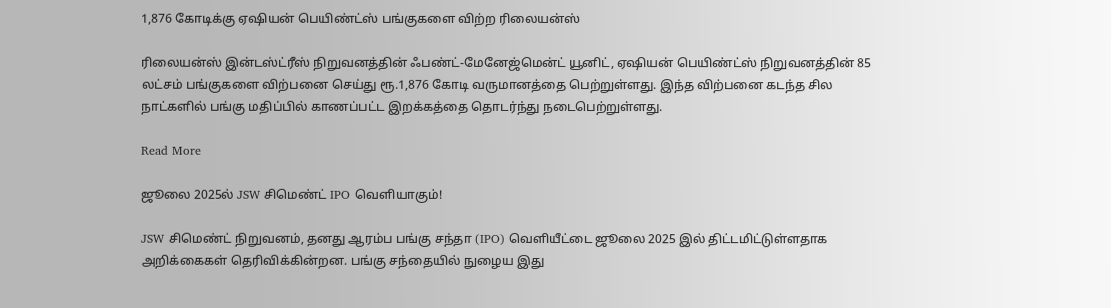1,876 கோடிக்கு ஏஷியன் பெயிண்ட்ஸ் பங்குகளை விற்ற ரிலையன்ஸ்

ரிலையன்ஸ் இன்டஸ்ட்ரீஸ் நிறுவனத்தின் ஃபண்ட்-மேனேஜ்மென்ட் யூனிட், ஏஷியன் பெயிண்ட்ஸ் நிறுவனத்தின் 85 லட்சம் பங்குகளை விற்பனை செய்து ரூ.1,876 கோடி வருமானத்தை பெற்றுள்ளது. இந்த விற்பனை கடந்த சில நாட்களில் பங்கு மதிப்பில் காணப்பட்ட இறக்கத்தை தொடர்ந்து நடைபெற்றுள்ளது.

Read More

ஜூலை 2025ல் JSW சிமெண்ட் IPO வெளியாகும்!

JSW சிமெண்ட் நிறுவனம், தனது ஆரம்ப பங்கு சந்தா (IPO) வெளியீட்டை ஜூலை 2025 இல் திட்டமிட்டுள்ளதாக அறிக்கைகள் தெரிவிக்கின்றன. பங்கு சந்தையில் நுழைய இது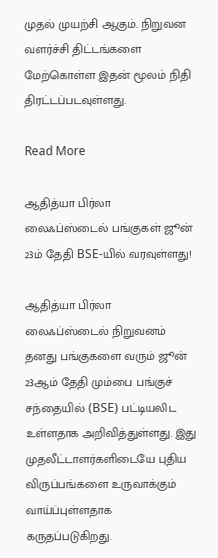முதல் முயற்சி ஆகும். நிறுவன வளர்ச்சி திட்டங்களை மேற்கொள்ள இதன் மூலம் நிதி திரட்டப்படவுள்ளது.

Read More

ஆதித்யா பிர்லா லைஃப்ஸ்டைல் பங்குகள் ஜூன் 23ம் தேதி BSE-யில் வரவுள்ளது!

ஆதித்யா பிர்லா லைஃப்ஸ்டைல் நிறுவனம் தனது பங்குகளை வரும் ஜூன் 23ஆம் தேதி மும்பை பங்குச் சந்தையில் (BSE) பட்டியலிட உள்ளதாக அறிவித்துள்ளது. இது முதலீட்டாளர்களிடையே புதிய விருப்பங்களை உருவாக்கும் வாய்ப்புள்ளதாக கருதப்படுகிறது.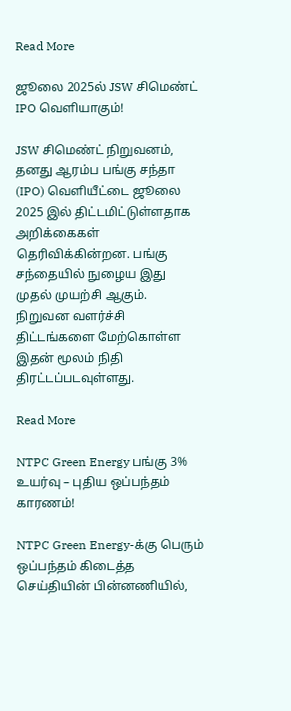Read More

ஜூலை 2025ல் JSW சிமெண்ட் IPO வெளியாகும்!

JSW சிமெண்ட் நிறுவனம், தனது ஆரம்ப பங்கு சந்தா (IPO) வெளியீட்டை ஜூலை 2025 இல் திட்டமிட்டுள்ளதாக அறிக்கைகள் தெரிவிக்கின்றன. பங்கு சந்தையில் நுழைய இது முதல் முயற்சி ஆகும். நிறுவன வளர்ச்சி திட்டங்களை மேற்கொள்ள இதன் மூலம் நிதி திரட்டப்படவுள்ளது.

Read More

NTPC Green Energy பங்கு 3% உயர்வு – புதிய ஒப்பந்தம் காரணம்!

NTPC Green Energy-க்கு பெரும் ஒப்பந்தம் கிடைத்த செய்தியின் பின்னணியில்,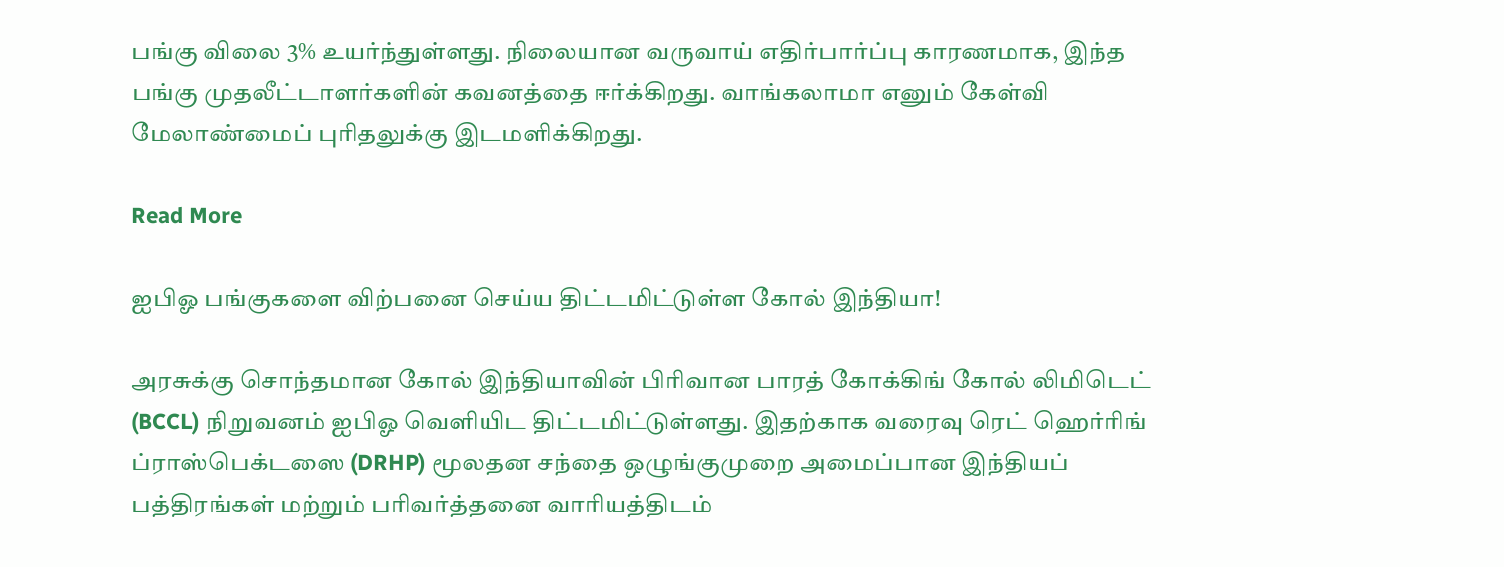பங்கு விலை 3% உயர்ந்துள்ளது. நிலையான வருவாய் எதிர்பார்ப்பு காரணமாக, இந்த பங்கு முதலீட்டாளர்களின் கவனத்தை ஈர்க்கிறது. வாங்கலாமா எனும் கேள்வி மேலாண்மைப் புரிதலுக்கு இடமளிக்கிறது.

Read More

ஐபிஓ பங்குகளை விற்பனை செய்ய திட்டமிட்டுள்ள கோல் இந்தியா!

அரசுக்கு சொந்தமான கோல் இந்தியாவின் பிரிவான பாரத் கோக்கிங் கோல் லிமிடெட் (BCCL) நிறுவனம் ஐபிஓ வெளியிட திட்டமிட்டுள்ளது. இதற்காக வரைவு ரெட் ஹெர்ரிங் ப்ராஸ்பெக்டஸை (DRHP) மூலதன சந்தை ஒழுங்குமுறை அமைப்பான இந்தியப் பத்திரங்கள் மற்றும் பரிவர்த்தனை வாரியத்திடம்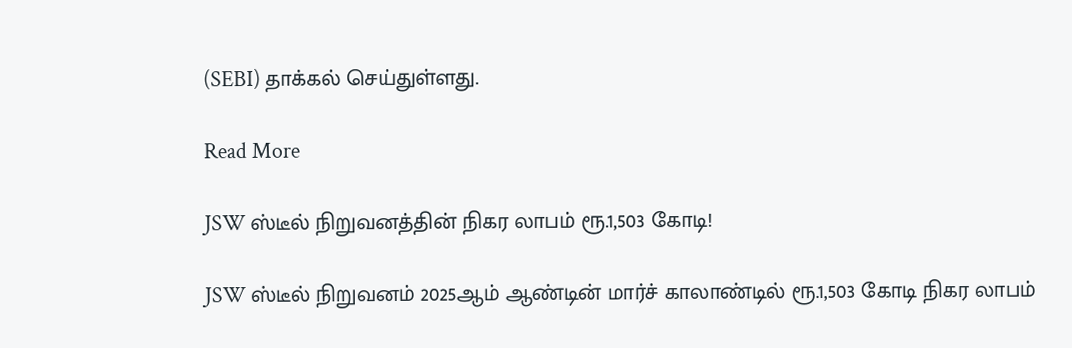(SEBI) தாக்கல் செய்துள்ளது.

Read More

JSW ஸ்டீல் நிறுவனத்தின் நிகர லாபம் ரூ.1,503 கோடி!

JSW ஸ்டீல் நிறுவனம் 2025ஆம் ஆண்டின் மார்ச் காலாண்டில் ரூ.1,503 கோடி நிகர லாபம்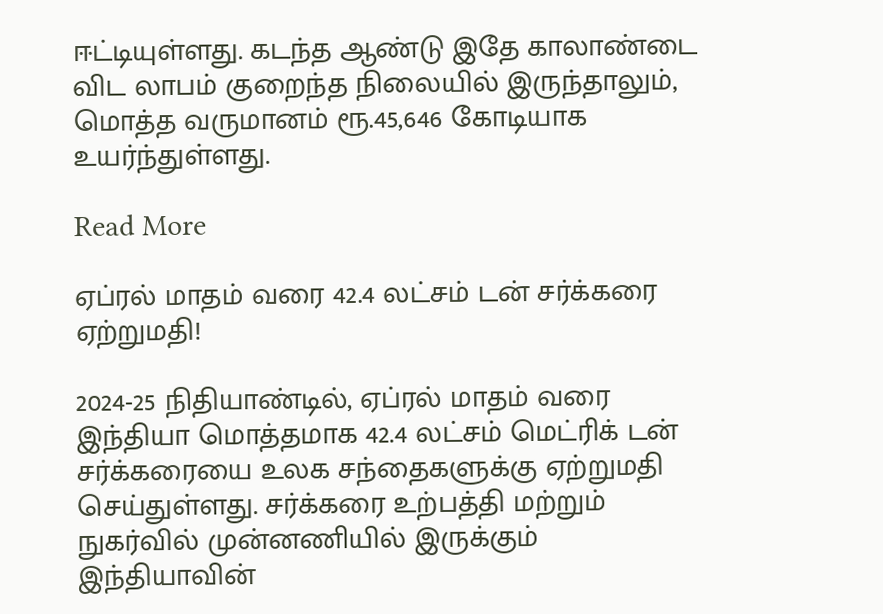ஈட்டியுள்ளது. கடந்த ஆண்டு இதே காலாண்டை விட லாபம் குறைந்த நிலையில் இருந்தாலும், மொத்த வருமானம் ரூ.45,646 கோடியாக உயர்ந்துள்ளது.

Read More

ஏப்ரல் மாதம் வரை 42.4 லட்சம் டன் சர்க்கரை ஏற்றுமதி!

2024-25 நிதியாண்டில், ஏப்ரல் மாதம் வரை இந்தியா மொத்தமாக 42.4 லட்சம் மெட்ரிக் டன் சர்க்கரையை உலக சந்தைகளுக்கு ஏற்றுமதி செய்துள்ளது. சர்க்கரை உற்பத்தி மற்றும் நுகர்வில் முன்னணியில் இருக்கும் இந்தியாவின்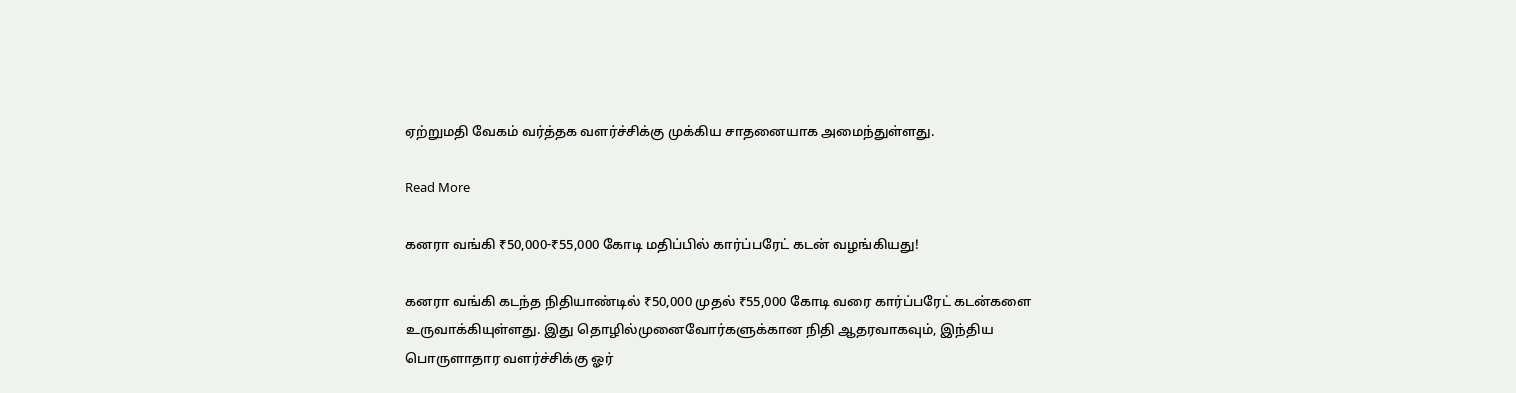ஏற்றுமதி வேகம் வர்த்தக வளர்ச்சிக்கு முக்கிய சாதனையாக அமைந்துள்ளது.

Read More

கனரா வங்கி ₹50,000-₹55,000 கோடி மதிப்பில் கார்ப்பரேட் கடன் வழங்கியது!

கனரா வங்கி கடந்த நிதியாண்டில் ₹50,000 முதல் ₹55,000 கோடி வரை கார்ப்பரேட் கடன்களை உருவாக்கியுள்ளது. இது தொழில்முனைவோர்களுக்கான நிதி ஆதரவாகவும், இந்திய பொருளாதார வளர்ச்சிக்கு ஓர்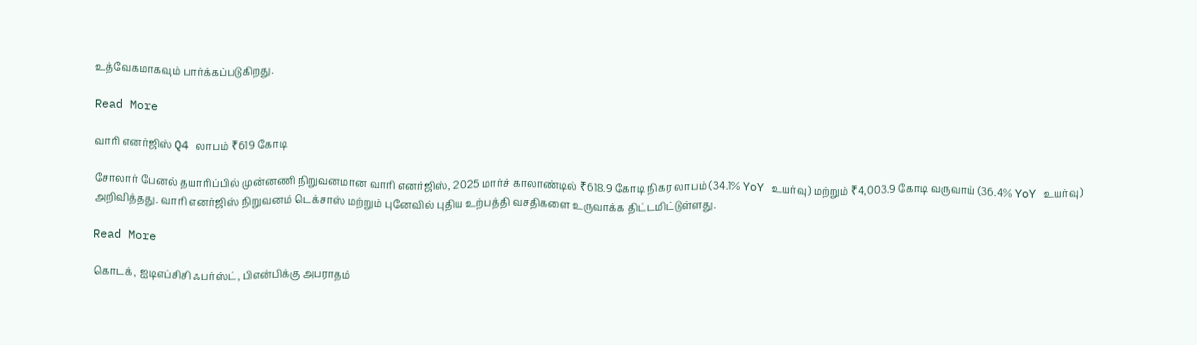உத்வேகமாகவும் பார்க்கப்படுகிறது.

Read More

வாரி எனர்ஜிஸ் Q4 லாபம் ₹619 கோடி

சோலார் பேனல் தயாரிப்பில் முன்னணி நிறுவனமான வாரி எனர்ஜிஸ், 2025 மார்ச் காலாண்டில் ₹618.9 கோடி நிகர லாபம் (34.1% YoY உயர்வு) மற்றும் ₹4,003.9 கோடி வருவாய் (36.4% YoY உயர்வு) அறிவித்தது. வாரி எனர்ஜிஸ் நிறுவனம் டெக்சாஸ் மற்றும் புனேவில் புதிய உற்பத்தி வசதிகளை உருவாக்க திட்டமிட்டுள்ளது.

Read More

கொடக், ஐடிஎப்சிசி ஃபர்ஸ்ட், பிஎன்பிக்கு அபராதம்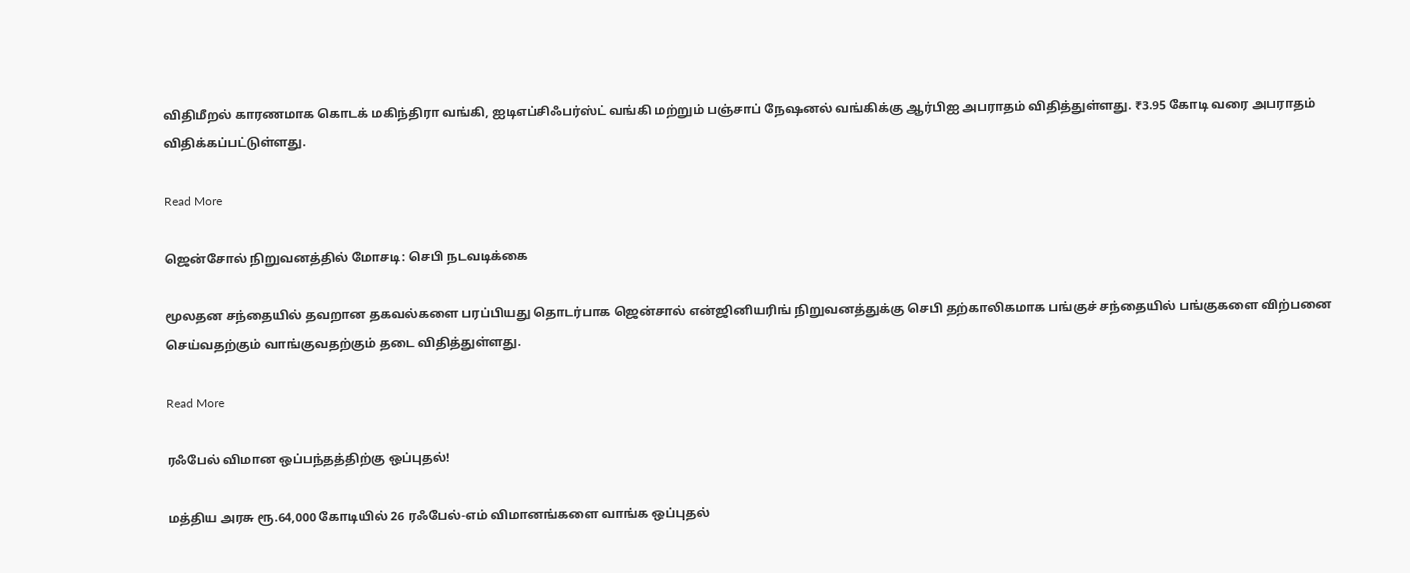விதிமீறல் காரணமாக கொடக் மகிந்திரா வங்கி, ஐடிஎப்சிஃபர்ஸ்ட் வங்கி மற்றும் பஞ்சாப் நேஷனல் வங்கிக்கு ஆர்பிஐ அபராதம் விதித்துள்ளது. ₹3.95 கோடி வரை அபராதம் விதிக்கப்பட்டுள்ளது.

Read More

ஜென்சோல் நிறுவனத்தில் மோசடி: செபி நடவடிக்கை

மூலதன சந்தையில் தவறான தகவல்களை பரப்பியது தொடர்பாக ஜென்சால் என்ஜினியரிங் நிறுவனத்துக்கு செபி தற்காலிகமாக பங்குச் சந்தையில் பங்குகளை விற்பனை செய்வதற்கும் வாங்குவதற்கும் தடை விதித்துள்ளது.

Read More

ரஃபேல் விமான ஒப்பந்தத்திற்கு ஒப்புதல்!

மத்திய அரசு ரூ.64,000 கோடியில் 26 ரஃபேல்-எம் விமானங்களை வாங்க ஒப்புதல்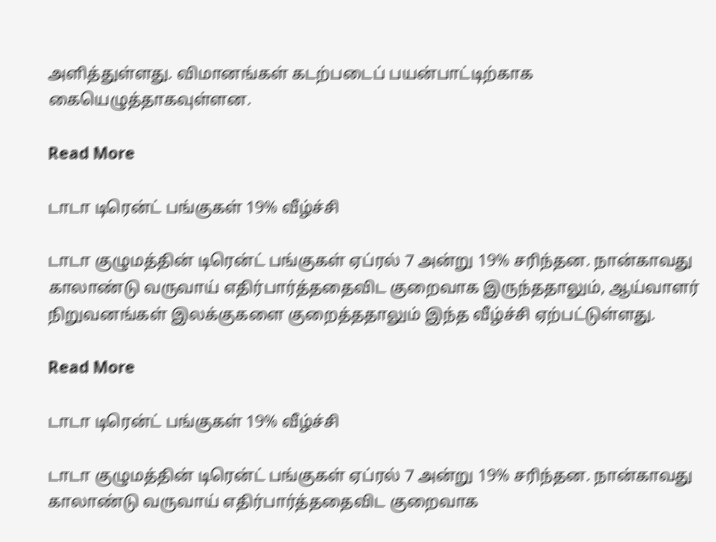அளித்துள்ளது. விமானங்கள் கடற்படைப் பயன்பாட்டிற்காக கையெழுத்தாகவுள்ளன.

Read More

டாடா டிரென்ட் பங்குகள் 19% வீழ்ச்சி

டாடா குழுமத்தின் டிரென்ட் பங்குகள் ஏப்ரல் 7 அன்று 19% சரிந்தன. நான்காவது காலாண்டு வருவாய் எதிர்பார்த்ததைவிட குறைவாக இருந்ததாலும், ஆய்வாளர் நிறுவனங்கள் இலக்குகளை குறைத்ததாலும் இந்த வீழ்ச்சி ஏற்பட்டுள்ளது.

Read More

டாடா டிரென்ட் பங்குகள் 19% வீழ்ச்சி

டாடா குழுமத்தின் டிரென்ட் பங்குகள் ஏப்ரல் 7 அன்று 19% சரிந்தன. நான்காவது காலாண்டு வருவாய் எதிர்பார்த்ததைவிட குறைவாக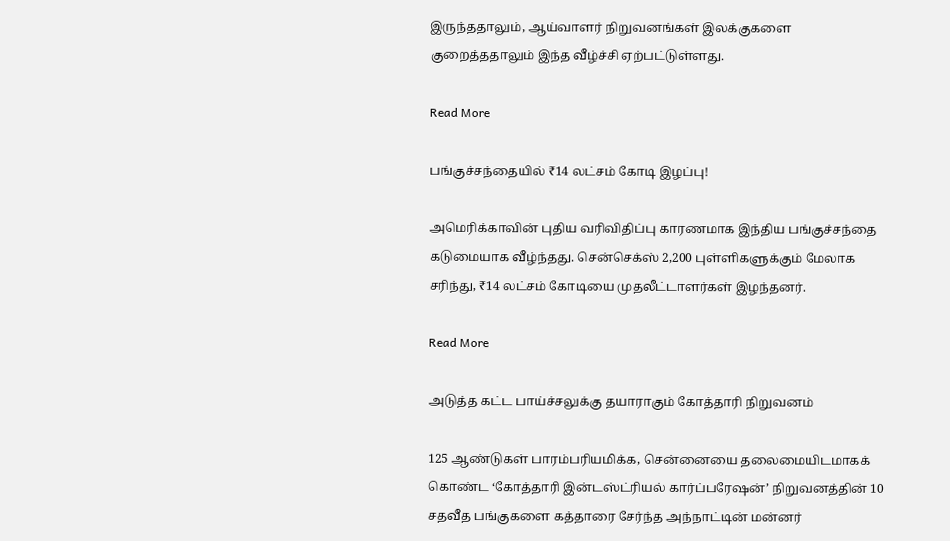இருந்ததாலும், ஆய்வாளர் நிறுவனங்கள் இலக்குகளை குறைத்ததாலும் இந்த வீழ்ச்சி ஏற்பட்டுள்ளது.

Read More

பங்குச்சந்தையில் ₹14 லட்சம் கோடி இழப்பு!

அமெரிக்காவின் புதிய வரிவிதிப்பு காரணமாக இந்திய பங்குச்சந்தை கடுமையாக வீழ்ந்தது. சென்செக்ஸ் 2,200 புள்ளிகளுக்கும் மேலாக சரிந்து, ₹14 லட்சம் கோடியை முதலீட்டாளர்கள் இழந்தனர்.

Read More

அடுத்த கட்ட பாய்ச்சலுக்கு தயாராகும் கோத்தாரி நிறுவனம்

125 ஆண்டுகள் பாரம்பரியமிக்க, சென்னையை தலைமையிடமாகக் கொண்ட ‘கோத்தாரி இன்டஸ்ட்ரியல் கார்ப்பரேஷன்’ நிறுவனத்தின் 10 சதவீத பங்குகளை கத்தாரை சேர்ந்த அந்நாட்டின் மன்னர்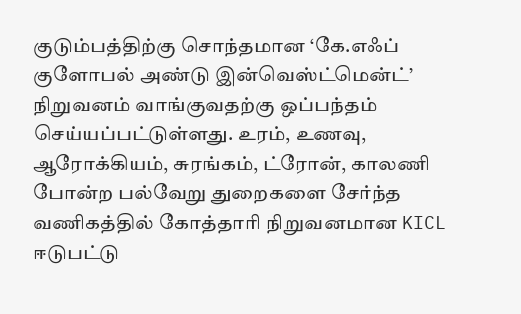குடும்பத்திற்கு சொந்தமான ‘கே.எஃப் குளோபல் அண்டு இன்வெஸ்ட்மென்ட்’ நிறுவனம் வாங்குவதற்கு ஒப்பந்தம் செய்யப்பட்டுள்ளது. உரம், உணவு, ஆரோக்கியம், சுரங்கம், ட்ரோன், காலணி போன்ற பல்வேறு துறைகளை சேர்ந்த வணிகத்தில் கோத்தாரி நிறுவனமான KICL ஈடுபட்டு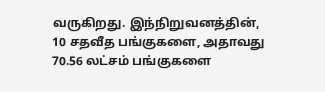வருகிறது. இந்நிறுவனத்தின், 10 சதவீத பங்குகளை, அதாவது 70.56 லட்சம் பங்குகளை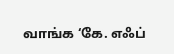வாங்க ‘கே. எஃப்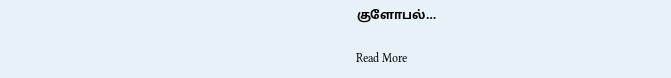குளோபல்…

Read More